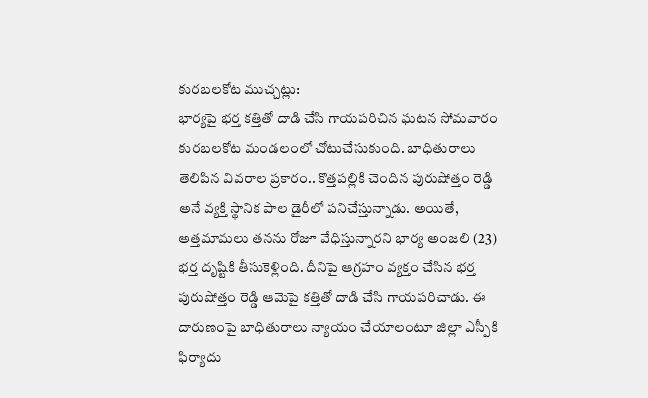కురబలకోట ముచ్చట్లు:
భార్యపై భర్త కత్తితో దాడి చేసి గాయపరిచిన ఘటన సోమవారం కురబలకోట మండలంలో చోటుచేసుకుంది. బాధితురాలు తెలిపిన వివరాల ప్రకారం.. కొత్తపల్లికి చెందిన పురుషోత్తం రెడ్డి అనే వ్యక్తి స్థానిక పాల డైరీలో పనిచేస్తున్నాడు. అయితే, అత్తమామలు తనను రోజూ వేధిస్తున్నారని భార్య అంజలి (23) భర్త దృష్టికి తీసుకెళ్లింది. దీనిపై ఆగ్రహం వ్యక్తం చేసిన భర్త పురుషోత్తం రెడ్డి ఆమెపై కత్తితో దాడి చేసి గాయపరిచాడు. ఈ దారుణంపై బాధితురాలు న్యాయం చేయాలంటూ జిల్లా ఎస్పీకి ఫిర్యాదు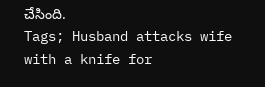చేసింది.
Tags; Husband attacks wife with a knife for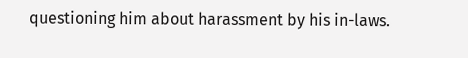questioning him about harassment by his in-laws.